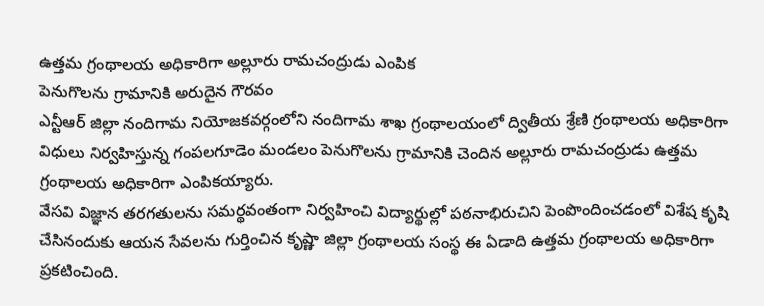ఉత్తమ గ్రంథాలయ అధికారిగా అల్లూరు రామచంద్రుడు ఎంపిక
పెనుగొలను గ్రామానికి అరుదైన గౌరవం
ఎన్టీఆర్ జిల్లా నందిగామ నియోజకవర్గంలోని నందిగామ శాఖ గ్రంథాలయంలో ద్వితీయ శ్రేణి గ్రంథాలయ అధికారిగా విధులు నిర్వహిస్తున్న గంపలగూడెం మండలం పెనుగొలను గ్రామానికి చెందిన అల్లూరు రామచంద్రుడు ఉత్తమ గ్రంథాలయ అధికారిగా ఎంపికయ్యారు.
వేసవి విజ్ఞాన తరగతులను సమర్థవంతంగా నిర్వహించి విద్యార్థుల్లో పఠనాభిరుచిని పెంపొందించడంలో విశేష కృషి చేసినందుకు ఆయన సేవలను గుర్తించిన కృష్ణా జిల్లా గ్రంథాలయ సంస్థ ఈ ఏడాది ఉత్తమ గ్రంథాలయ అధికారిగా ప్రకటించింది.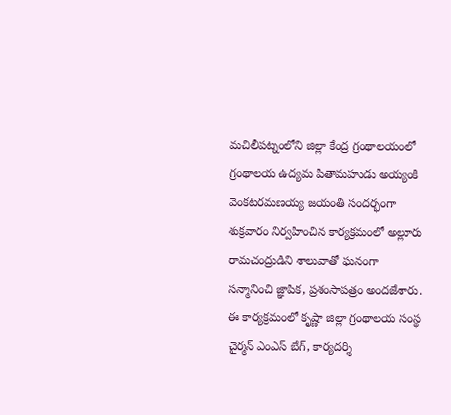మచిలీపట్నంలోని జిల్లా కేంద్ర గ్రంథాలయంలో గ్రంథాలయ ఉద్యమ పితామహుడు అయ్యంకి వెంకటరమణయ్య జయంతి సందర్భంగా శుక్రవారం నిర్వహించిన కార్యక్రమంలో అల్లూరు రామచంద్రుడిని శాలువాతో ఘనంగా సన్మానించి జ్ఞాపిక, ప్రశంసాపత్రం అందజేశారు.
ఈ కార్యక్రమంలో కృష్ణా జిల్లా గ్రంథాలయ సంస్థ చైర్మన్ ఎంఎస్ బేగ్, కార్యదర్శి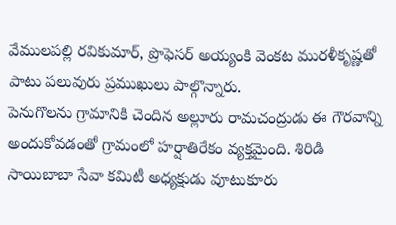వేములపల్లి రవికుమార్, ప్రొఫెసర్ అయ్యంకి వెంకట మురళీకృష్ణతో పాటు పలువురు ప్రముఖులు పాల్గొన్నారు.
పెనుగొలను గ్రామానికి చెందిన అల్లూరు రామచంద్రుడు ఈ గౌరవాన్ని అందుకోవడంతో గ్రామంలో హర్షాతిరేకం వ్యక్తమైంది. శిరిడి సాయిబాబా సేవా కమిటీ అధ్యక్షుడు వూటుకూరు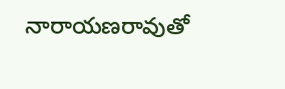నారాయణరావుతో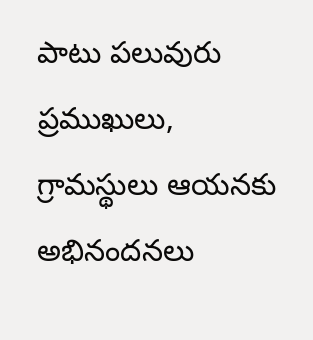పాటు పలువురు ప్రముఖులు, గ్రామస్థులు ఆయనకు అభినందనలు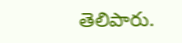తెలిపారు.